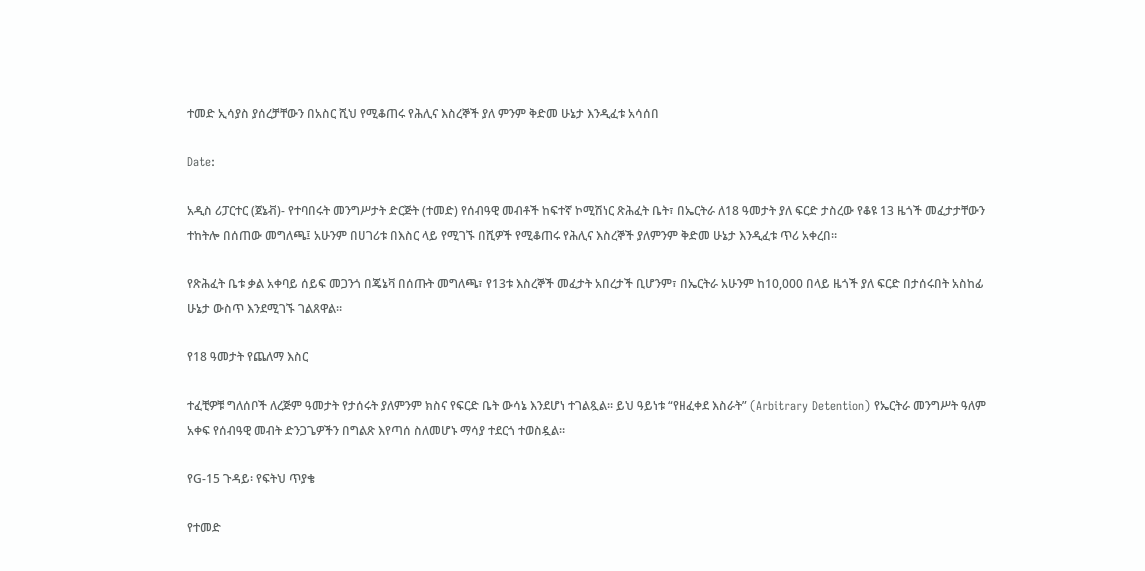ተመድ ኢሳያስ ያሰረቻቸውን በአስር ሺህ የሚቆጠሩ የሕሊና እስረኞች ያለ ምንም ቅድመ ሁኔታ እንዲፈቱ አሳሰበ

Date:

አዲስ ሪፓርተር (ጀኔቭ)- የተባበሩት መንግሥታት ድርጅት (ተመድ) የሰብዓዊ መብቶች ከፍተኛ ኮሚሽነር ጽሕፈት ቤት፣ በኤርትራ ለ18 ዓመታት ያለ ፍርድ ታስረው የቆዩ 13 ዜጎች መፈታታቸውን ተከትሎ በሰጠው መግለጫ፤ አሁንም በሀገሪቱ በእስር ላይ የሚገኙ በሺዎች የሚቆጠሩ የሕሊና እስረኞች ያለምንም ቅድመ ሁኔታ እንዲፈቱ ጥሪ አቀረበ።

የጽሕፈት ቤቱ ቃል አቀባይ ሰይፍ መጋንጎ በጄኔቫ በሰጡት መግለጫ፣ የ13ቱ እስረኞች መፈታት አበረታች ቢሆንም፣ በኤርትራ አሁንም ከ10,000 በላይ ዜጎች ያለ ፍርድ በታሰሩበት አስከፊ ሁኔታ ውስጥ እንደሚገኙ ገልጸዋል።

የ18 ዓመታት የጨለማ እስር

ተፈቺዎቹ ግለሰቦች ለረጅም ዓመታት የታሰሩት ያለምንም ክስና የፍርድ ቤት ውሳኔ እንደሆነ ተገልጿል። ይህ ዓይነቱ “የዘፈቀደ እስራት” (Arbitrary Detention) የኤርትራ መንግሥት ዓለም አቀፍ የሰብዓዊ መብት ድንጋጌዎችን በግልጽ እየጣሰ ስለመሆኑ ማሳያ ተደርጎ ተወስዷል።

የG-15 ጉዳይ፡ የፍትህ ጥያቄ

የተመድ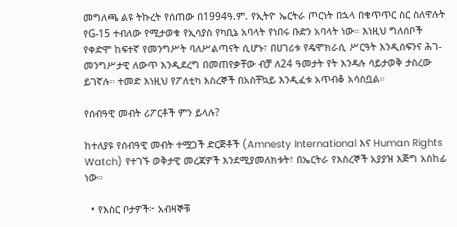መግለጫ ልዩ ትኩረት የሰጠው በ1994ዓ.ም. የኢትዮ ኤርትራ ጦርነት በኋላ በቁጥጥር ስር ስለዋሉት የG-15 ተብለው የሚታወቁ የኢሳያስ የካቢኔ አባላት የነበሩ ቡድን አባላት ነው። እነዚህ ግለሰቦች የቀድሞ ከፍተኛ የመንግሥት ባለሥልጣናት ሲሆኑ፣ በሀገሪቱ የዴሞክራሲ ሥርዓት እንዲሰፍንና ሕገ-መንግሥታዊ ለውጥ እንዲደረግ በመጠየቃቸው ብቻ ለ24 ዓመታት የት እንዳሉ ሳይታወቅ ታስረው ይገኛሉ። ተመድ እነዚህ የፖለቲካ እስረኞች በአስቸኳይ እንዲፈቱ አጥብቆ አሳስቧል።

የሰብዓዊ መብት ሪፖርቶች ምን ይላሉ?

ከተለያዩ የሰብዓዊ መብት ተሟጋች ድርጅቶች (Amnesty International እና Human Rights Watch) የተገኙ ወቅታዊ መረጃዎች እንደሚያመለክቱት፣ በኤርትራ የእስረኞች አያያዝ እጅግ አስከፊ ነው።

  • የእስር ቦታዎች፦ አብዛኞቹ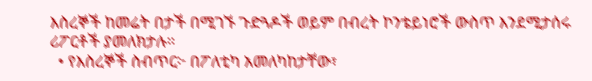እስረኞች ከመሬት በታች በሚገኙ ጉድጓዶች ወይም በብረት ኮንቴይነሮች ውስጥ እንደሚታሰሩ ሪፖርቶች ያመለክታሉ።
  • የእስረኞች ስብጥር፦ በፖለቲካ አመለካከታቸው፣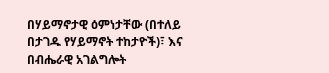በሃይማኖታዊ ዕምነታቸው (በተለይ በታገዱ የሃይማኖት ተከታዮች)፣ እና በብሔራዊ አገልግሎት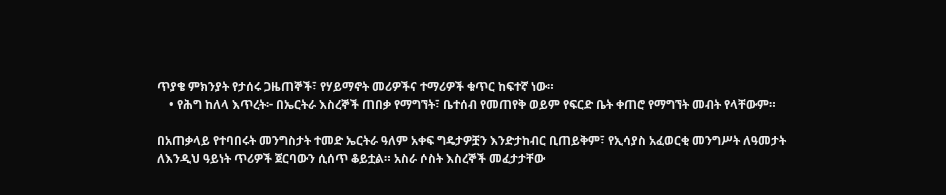ጥያቄ ምክንያት የታሰሩ ጋዜጠኞች፣ የሃይማኖት መሪዎችና ተማሪዎች ቁጥር ከፍተኛ ነው።
    • የሕግ ከለላ እጥረት፦ በኤርትራ እስረኞች ጠበቃ የማግኘት፣ ቤተሰብ የመጠየቅ ወይም የፍርድ ቤት ቀጠሮ የማግኘት መብት የላቸውም።

በአጠቃላይ የተባበሩት መንግስታት ተመድ ኤርትራ ዓለም አቀፍ ግዴታዎቿን እንድታከብር ቢጠይቅም፣ የኢሳያስ አፈወርቂ መንግሥት ለዓመታት ለእንዲህ ዓይነት ጥሪዎች ጀርባውን ሲሰጥ ቆይቷል። አስራ ሶስት እስረኞች መፈታታቸው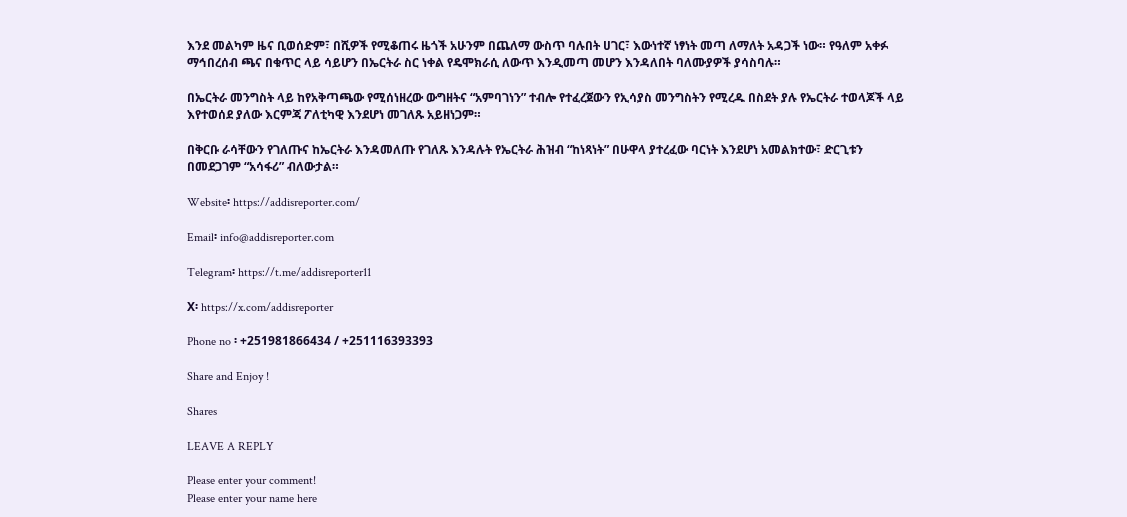እንደ መልካም ዜና ቢወሰድም፣ በሺዎች የሚቆጠሩ ዜጎች አሁንም በጨለማ ውስጥ ባሉበት ሀገር፣ እውነተኛ ነፃነት መጣ ለማለት አዳጋች ነው። የዓለም አቀፉ ማኅበረሰብ ጫና በቁጥር ላይ ሳይሆን በኤርትራ ስር ነቀል የዴሞክራሲ ለውጥ እንዲመጣ መሆን እንዳለበት ባለሙያዎች ያሳስባሉ።

በኤርትራ መንግስት ላይ ከየአቅጣጫው የሚሰነዘረው ውግዘትና “አምባገነን” ተብሎ የተፈረጀውን የኢሳያስ መንግስትን የሚረዱ በስደት ያሉ የኤርትራ ተወላጆች ላይ እየተወሰደ ያለው እርምጃ ፖለቲካዊ እንደሆነ መገለጹ አይዘነጋም።

በቅርቡ ራሳቸውን የገለጡና ከኤርትራ እንዳመለጡ የገለጹ እንዳሉት የኤርትራ ሕዝብ “ከነጻነት” በሁዋላ ያተረፈው ባርነት እንደሆነ አመልክተው፣ ድርጊቱን በመደጋገም “አሳፋሪ” ብለውታል።

Website፡ https://addisreporter.com/

Email፡ info@addisreporter.com

Telegram፡ https://t.me/addisreporter11

X፡ https://x.com/addisreporter

Phone no ፡ +251981866434 / +251116393393

Share and Enjoy !

Shares

LEAVE A REPLY

Please enter your comment!
Please enter your name here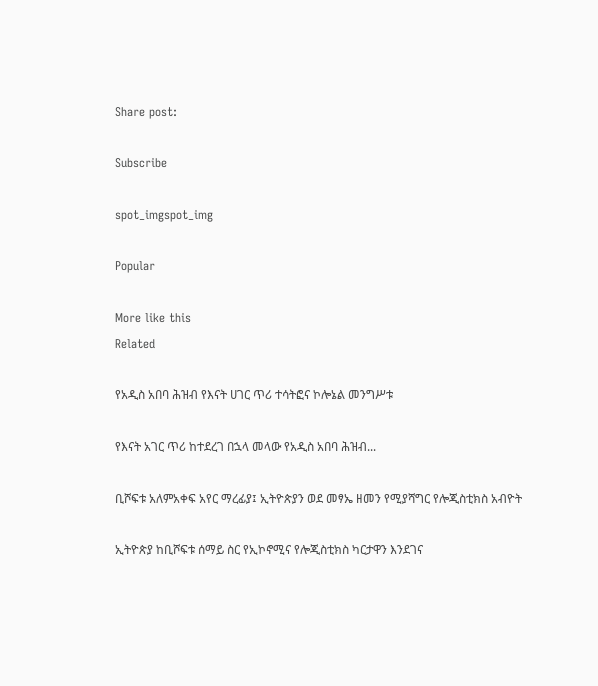Share post:

Subscribe

spot_imgspot_img

Popular

More like this
Related

የአዲስ አበባ ሕዝብ የእናት ሀገር ጥሪ ተሳትፎና ኮሎኔል መንግሥቱ

የእናት አገር ጥሪ ከተደረገ በኋላ መላው የአዲስ አበባ ሕዝብ...

ቢሾፍቱ አለምአቀፍ አየር ማረፊያ፤ ኢትዮጵያን ወደ መፃኤ ዘመን የሚያሻግር የሎጂስቲክስ አብዮት

ኢትዮጵያ ከቢሾፍቱ ሰማይ ስር የኢኮኖሚና የሎጂስቲክስ ካርታዋን እንደገና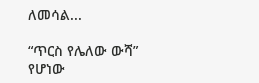ለመሳል...

“ጥርስ የሌለው ውሻ” የሆነው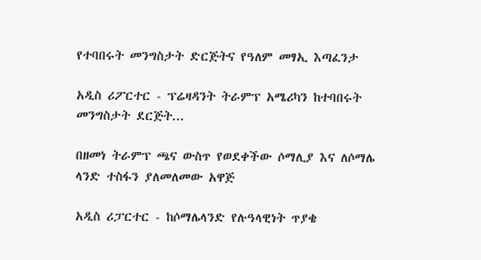የተባበሩት መንግስታት ድርጅትና የዓለም መፃኢ እጣፈንታ

አዲስ ሪፖርተር - ፕሬዛዳንት ትራምፕ አሜሪካን ከተባበሩት መንግስታት ደርጅት...

በዘመነ ትራምፕ ጫና ውስጥ የወደቀችው ሶማሊያ እና ለሶማሌ ላንድ ተስፋን ያለመለመው አዋጅ

አዲስ ሪፓርተር - ከሶማሌላንድ የሉዓላዊነት ጥያቄ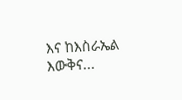እና ከእስራኤል እውቅና...